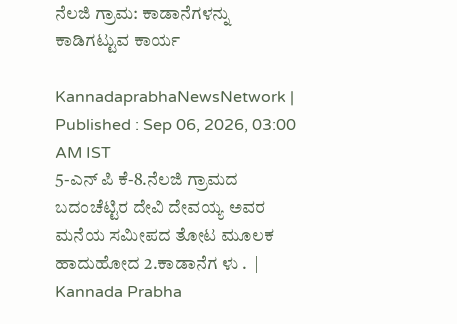ನೆಲಜಿ ಗ್ರಾಮ: ಕಾಡಾನೆಗಳನ್ನು ಕಾಡಿಗಟ್ಟುವ ಕಾರ್ಯ

KannadaprabhaNewsNetwork |
Published : Sep 06, 2026, 03:00 AM IST
5-ಎನ್ ಪಿ ಕೆ-8.ನೆಲಜಿ ಗ್ರಾಮದ ಬದಂಚೆಟ್ಟಿರ ದೇವಿ ದೇವಯ್ಯ ಅವರ  ಮನೆಯ ಸಮೀಪದ ತೋಟ ಮೂಲಕ ಹಾದುಹೋದ 2.ಕಾಡಾನೆಗ ಳು .  | Kannada Prabha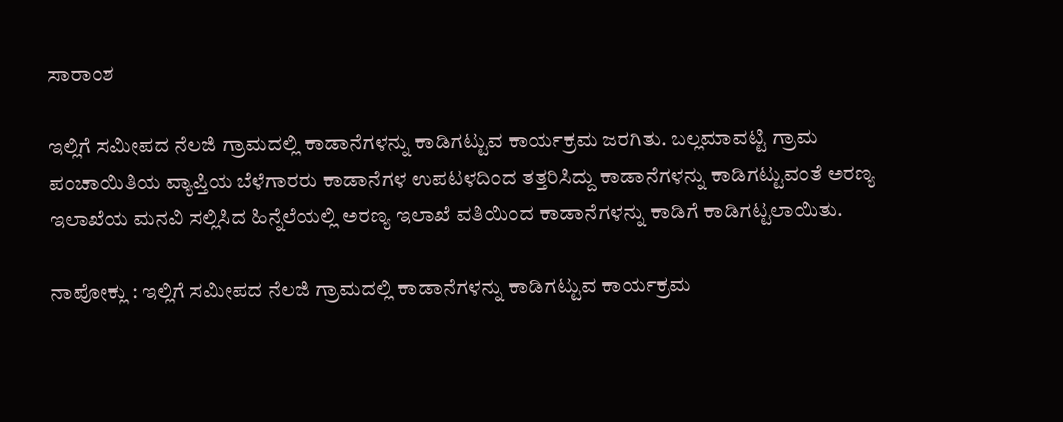ಸಾರಾಂಶ

ಇಲ್ಲಿಗೆ ಸಮೀಪದ ನೆಲಜಿ ಗ್ರಾಮದಲ್ಲಿ ಕಾಡಾನೆಗಳನ್ನು ಕಾಡಿಗಟ್ಟುವ ಕಾರ್ಯಕ್ರಮ ಜರಗಿತು. ಬಲ್ಲಮಾವಟ್ಟಿ ಗ್ರಾಮ ಪಂಚಾಯಿತಿಯ ವ್ಯಾಪ್ತಿಯ ಬೆಳೆಗಾರರು ಕಾಡಾನೆಗಳ ಉಪಟಳದಿಂದ ತತ್ತರಿಸಿದ್ದು ಕಾಡಾನೆಗಳನ್ನು ಕಾಡಿಗಟ್ಟುವಂತೆ ಅರಣ್ಯ ಇಲಾಖೆಯ ಮನವಿ ಸಲ್ಲಿಸಿದ ಹಿನ್ನೆಲೆಯಲ್ಲಿ ಅರಣ್ಯ ಇಲಾಖೆ ವತಿಯಿಂದ ಕಾಡಾನೆಗಳನ್ನು ಕಾಡಿಗೆ ಕಾಡಿಗಟ್ಟಲಾಯಿತು.

ನಾಪೋಕ್ಲು : ಇಲ್ಲಿಗೆ ಸಮೀಪದ ನೆಲಜಿ ಗ್ರಾಮದಲ್ಲಿ ಕಾಡಾನೆಗಳನ್ನು ಕಾಡಿಗಟ್ಟುವ ಕಾರ್ಯಕ್ರಮ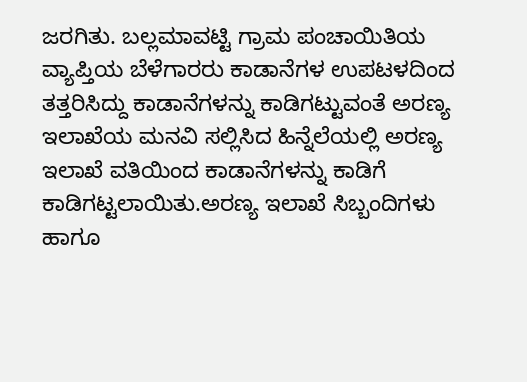ಜರಗಿತು. ಬಲ್ಲಮಾವಟ್ಟಿ ಗ್ರಾಮ ಪಂಚಾಯಿತಿಯ ವ್ಯಾಪ್ತಿಯ ಬೆಳೆಗಾರರು ಕಾಡಾನೆಗಳ ಉಪಟಳದಿಂದ ತತ್ತರಿಸಿದ್ದು ಕಾಡಾನೆಗಳನ್ನು ಕಾಡಿಗಟ್ಟುವಂತೆ ಅರಣ್ಯ ಇಲಾಖೆಯ ಮನವಿ ಸಲ್ಲಿಸಿದ ಹಿನ್ನೆಲೆಯಲ್ಲಿ ಅರಣ್ಯ ಇಲಾಖೆ ವತಿಯಿಂದ ಕಾಡಾನೆಗಳನ್ನು ಕಾಡಿಗೆ ಕಾಡಿಗಟ್ಟಲಾಯಿತು.ಅರಣ್ಯ ಇಲಾಖೆ ಸಿಬ್ಬಂದಿಗಳು ಹಾಗೂ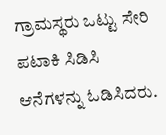ಗ್ರಾಮಸ್ಥರು ಒಟ್ಟು ಸೇರಿ ಪಟಾಕಿ ಸಿಡಿಸಿ ಆನೆಗಳನ್ನು ಓಡಿಸಿದರು.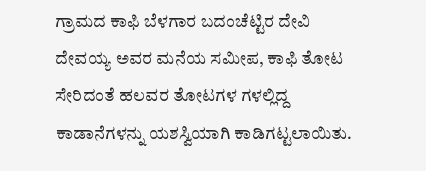ಗ್ರಾಮದ ಕಾಫಿ ಬೆಳಗಾರ ಬದಂಚೆಟ್ಟಿರ ದೇವಿ ದೇವಯ್ಯ ಅವರ ಮನೆಯ ಸಮೀಪ, ಕಾಫಿ ತೋಟ ಸೇರಿದಂತೆ ಹಲವರ ತೋಟಗಳ ಗಳಲ್ಲಿದ್ದ ಕಾಡಾನೆಗಳನ್ನು ಯಶಸ್ವಿಯಾಗಿ ಕಾಡಿಗಟ್ಟಲಾಯಿತು.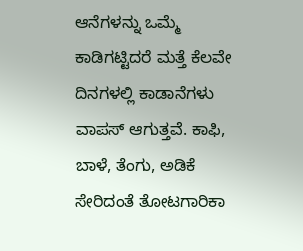ಆನೆಗಳನ್ನು ಒಮ್ಮೆ ಕಾಡಿಗಟ್ಟಿದರೆ ಮತ್ತೆ ಕೆಲವೇ ದಿನಗಳಲ್ಲಿ ಕಾಡಾನೆಗಳು ವಾಪಸ್ ಆಗುತ್ತವೆ. ಕಾಫಿ, ಬಾಳೆ, ತೆಂಗು, ಅಡಿಕೆ ಸೇರಿದಂತೆ ತೋಟಗಾರಿಕಾ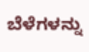ಬೆಳೆಗಳನ್ನು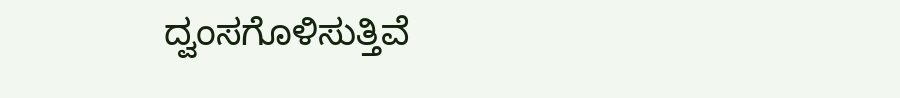ದ್ವಂಸಗೊಳಿಸುತ್ತಿವೆ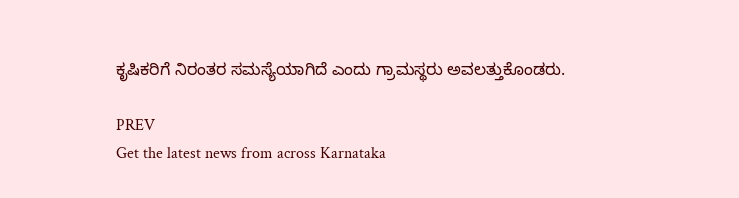ಕೃಷಿಕರಿಗೆ ನಿರಂತರ ಸಮಸ್ಯೆಯಾಗಿದೆ ಎಂದು ಗ್ರಾಮಸ್ಥರು ಅವಲತ್ತುಕೊಂಡರು.

PREV
Get the latest news from across Karnataka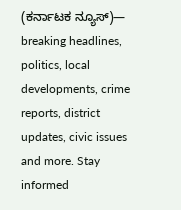(ಕರ್ನಾಟಕ ನ್ಯೂಸ್)— breaking headlines, politics, local developments, crime reports, district updates, civic issues and more. Stay informed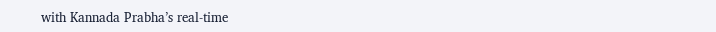with Kannada Prabha’s real‑time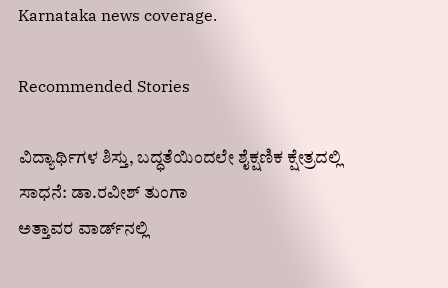Karnataka news coverage.

Recommended Stories

ವಿದ್ಯಾರ್ಥಿಗಳ ಶಿಸ್ತು, ಬದ್ಧತೆಯಿಂದಲೇ ಶೈಕ್ಷಣಿಕ ಕ್ಷೇತ್ರದಲ್ಲಿ ಸಾಧನೆ: ಡಾ.ರವೀಶ್‌ ತುಂಗಾ
ಅತ್ತಾವರ ವಾರ್ಡ್‌ನಲ್ಲಿ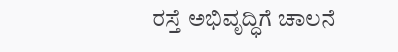ರಸ್ತೆ ಅಭಿವೃದ್ಧಿಗೆ ಚಾಲನೆ